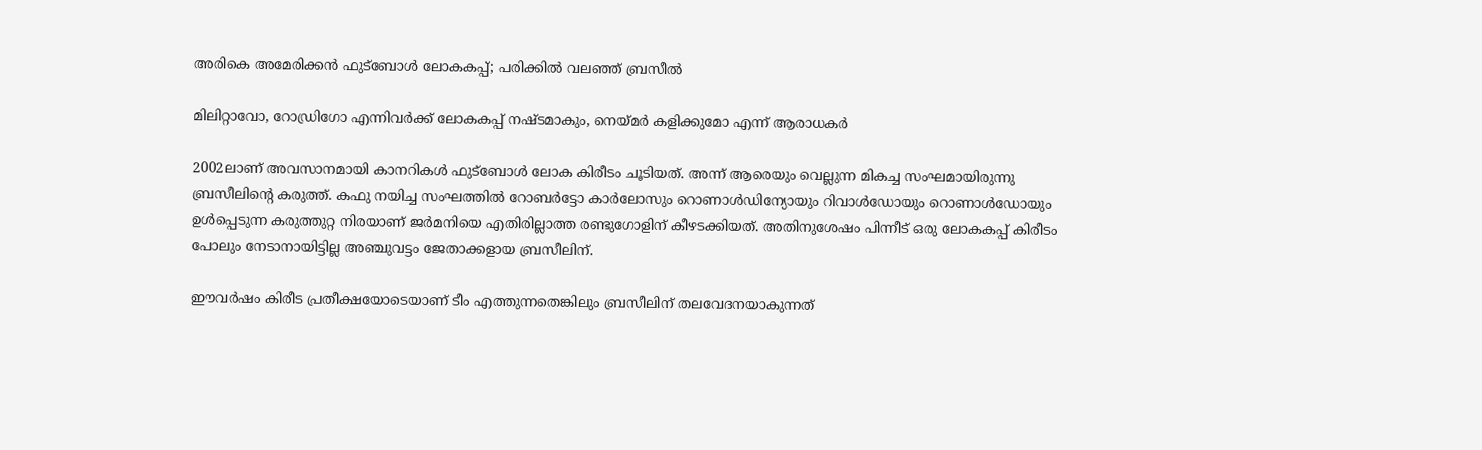അരികെ അമേരിക്കന്‍ ഫുട്‌ബോള്‍ ലോകകപ്പ്; പരിക്കില്‍ വലഞ്ഞ് ബ്രസീല്‍

മിലിറ്റാവോ, റോഡ്രിഗോ എന്നിവര്‍ക്ക് ലോകകപ്പ് നഷ്ടമാകും, നെയ്മര്‍ കളിക്കുമോ എന്ന് ആരാധകര്‍

2002ലാണ് അവസാനമായി കാനറികള്‍ ഫുട്‌ബോള്‍ ലോക കിരീടം ചൂടിയത്. അന്ന് ആരെയും വെല്ലുന്ന മികച്ച സംഘമായിരുന്നു ബ്രസീലിന്റെ കരുത്ത്. കഫു നയിച്ച സംഘത്തില്‍ റോബര്‍ട്ടോ കാര്‍ലോസും റൊണാള്‍ഡിന്യോയും റിവാള്‍ഡോയും റൊണാള്‍ഡോയും ഉള്‍പ്പെടുന്ന കരുത്തുറ്റ നിരയാണ് ജര്‍മനിയെ എതിരില്ലാത്ത രണ്ടുഗോളിന് കീഴടക്കിയത്. അതിനുശേഷം പിന്നീട് ഒരു ലോകകപ്പ് കിരീടം പോലും നേടാനായിട്ടില്ല അഞ്ചുവട്ടം ജേതാക്കളായ ബ്രസീലിന്.

ഈവര്‍ഷം കിരീട പ്രതീക്ഷയോടെയാണ് ടീം എത്തുന്നതെങ്കിലും ബ്രസീലിന് തലവേദനയാകുന്നത്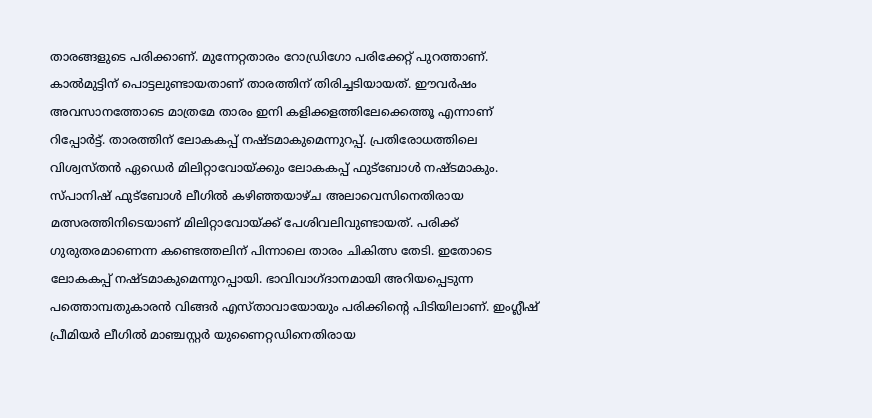താരങ്ങളുടെ പരിക്കാണ്. മുന്നേറ്റതാരം റോഡ്രിഗോ പരിക്കേറ്റ് പുറത്താണ്. കാല്‍മുട്ടിന് പൊട്ടലുണ്ടായതാണ് താരത്തിന് തിരിച്ചടിയായത്. ഈവര്‍ഷം അവസാനത്തോടെ മാത്രമേ താരം ഇനി കളിക്കളത്തിലേക്കെത്തൂ എന്നാണ് റിപ്പോര്‍ട്ട്. താരത്തിന് ലോകകപ്പ് നഷ്ടമാകുമെന്നുറപ്പ്. പ്രതിരോധത്തിലെ വിശ്വസ്തന്‍ ഏഡെര്‍ മിലിറ്റാവോയ്ക്കും ലോകകപ്പ് ഫുട്ബോള്‍ നഷ്ടമാകും. സ്പാനിഷ് ഫുട്ബോള്‍ ലീഗില്‍ കഴിഞ്ഞയാഴ്ച അലാവെസിനെതിരായ മത്സരത്തിനിടെയാണ് മിലിറ്റാവോയ്ക്ക് പേശിവലിവുണ്ടായത്. പരിക്ക് ഗുരുതരമാണെന്ന കണ്ടെത്തലിന് പിന്നാലെ താരം ചികിത്സ തേടി. ഇതോടെ ലോകകപ്പ് നഷ്ടമാകുമെന്നുറപ്പായി. ഭാവിവാഗ്ദാനമായി അറിയപ്പെടുന്ന പത്തൊമ്പതുകാരന്‍ വിങ്ങര്‍ എസ്താവായോയും പരിക്കിന്റെ പിടിയിലാണ്. ഇംഗ്ലീഷ് പ്രീമിയര്‍ ലീഗില്‍ മാഞ്ചസ്റ്റര്‍ യുണൈറ്റഡിനെതിരായ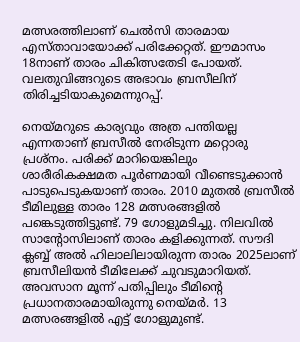മത്സരത്തിലാണ് ചെല്‍സി താരമായ എസ്താവായോക്ക് പരിക്കേറ്റത്. ഈമാസം 18നാണ് താരം ചികിത്സതേടി പോയത്. വലതുവിങ്ങറുടെ അഭാവം ബ്രസീലിന് തിരിച്ചടിയാകുമെന്നുറപ്പ്.

നെയ്മറുടെ കാര്യവും അത്ര പന്തിയല്ല എന്നതാണ് ബ്രസീല്‍ നേരിടുന്ന മറ്റൊരു പ്രശ്‌നം. പരിക്ക് മാറിയെങ്കിലും ശാരീരികക്ഷമത പൂര്‍ണമായി വീണ്ടെടുക്കാന്‍ പാടുപെടുകയാണ് താരം. 2010 മുതല്‍ ബ്രസീല്‍ ടീമിലുള്ള താരം 128 മത്സരങ്ങളില്‍ പങ്കെടുത്തിട്ടുണ്ട്. 79 ഗോളുമടിച്ചു. നിലവില്‍ സാന്റോസിലാണ് താരം കളിക്കുന്നത്. സൗദി ക്ലബ്ബ് അല്‍ ഹിലാലിലായിരുന്ന താരം 2025ലാണ് ബ്രസീലിയന്‍ ടീമിലേക്ക് ചുവടുമാറിയത്. അവസാന മൂന്ന് പതിപ്പിലും ടീമിന്റെ പ്രധാനതാരമായിരുന്നു നെയ്മര്‍. 13 മത്സരങ്ങളില്‍ എട്ട് ഗോളുമുണ്ട്.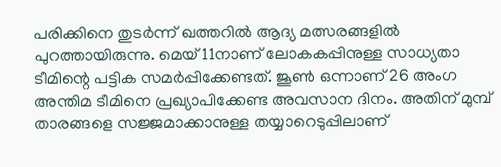പരിക്കിനെ തുടര്‍ന്ന് ഖത്തറില്‍ ആദ്യ മത്സരങ്ങളില്‍ പുറത്തായിരുന്നു. മെയ് 11നാണ് ലോകകപ്പിനുള്ള സാധ്യതാ ടീമിന്റെ പട്ടിക സമര്‍പ്പിക്കേണ്ടത്. ജൂണ്‍ ഒന്നാണ് 26 അംഗ അന്തിമ ടീമിനെ പ്രഖ്യാപിക്കേണ്ട അവസാന ദിനം. അതിന് മുമ്പ് താരങ്ങളെ സജ്ജമാക്കാനുള്ള തയ്യാറെടുപ്പിലാണ്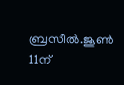ബ്രസീല്‍.ജൂണ്‍ 11ന്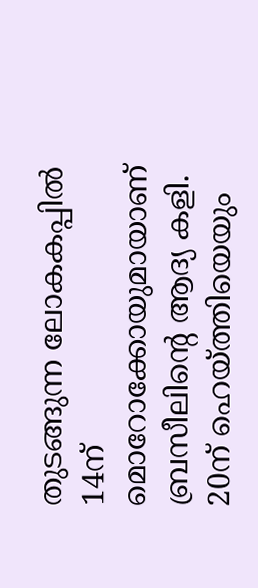തുടങ്ങുന്ന ലോകകപ്പില്‍ 14ന് മൊറോക്കോയുമായാണ് ബ്രസീലിന്റെ ആദ്യ കളി. 20ന് ഹെയ്ത്തിയെയും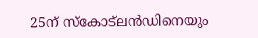25ന് സ്‌കോട്ലന്‍ഡിനെയും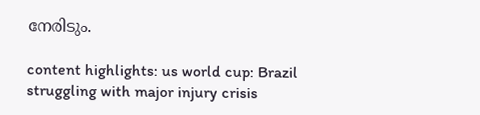നേരിടും.

content highlights: us world cup: Brazil struggling with major injury crisis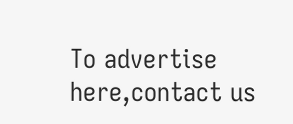To advertise here,contact us